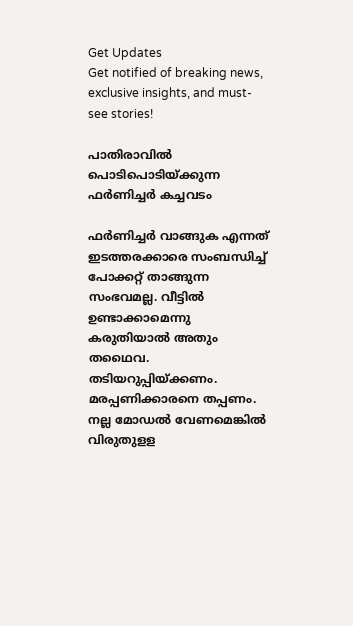Get Updates
Get notified of breaking news, exclusive insights, and must-see stories!

പാതിരാവില്‍ പൊടിപൊടിയ്ക്കുന്ന ഫര്‍ണിച്ചര്‍ കച്ചവടം

ഫര്‍ണിച്ചര്‍ വാങ്ങുക എന്നത് ഇടത്തരക്കാരെ സംബന്ധിച്ച് പോക്കറ്റ് താങ്ങുന്ന സംഭവമല്ല. വീട്ടില്‍ ഉണ്ടാക്കാമെന്നു കരുതിയാല്‍ അതും തഥൈവ. തടിയറുപ്പിയ്ക്കണം. മരപ്പണിക്കാരനെ തപ്പണം. നല്ല മോഡല്‍ വേണമെങ്കില്‍ വിരുതുളള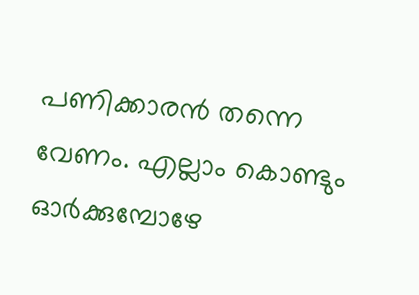പണിക്കാരന്‍ തന്നെ വേണം. എല്ലാം കൊണ്ടും ഓര്‍ക്കുമ്പോഴേ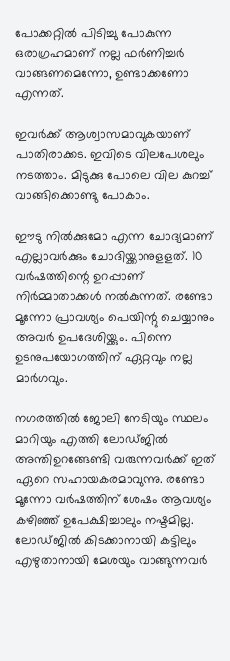പോക്കറ്റില്‍ പിടിച്ചു പോകുന്ന ഒരാഗ്രഹമാണ് നല്ല ഫര്‍ണിച്ചര്‍ വാങ്ങണമെന്നോ, ഉണ്ടാക്കണോ എന്നത്.

ഇവര്‍ക്ക് ആശ്വാസമാവുകയാണ് പാതിരാക്കട. ഇവിടെ വിലപേശലും നടത്താം. മിടുക്കു പോലെ വില കുറച്ച് വാങ്ങിക്കൊണ്ടു പോകാം.

ഈടു നില്‍ക്കുമോ എന്ന ചോദ്യമാണ് എല്ലാവര്‍ക്കും ചോദിയ്ക്കാനുളളത്. 10 വര്‍ഷത്തിന്റെ ഉറപ്പാണ് നിര്‍മ്മാതാക്കള്‍ നല്‍കുന്നത്. രണ്ടോ മൂന്നോ പ്രാവശ്യം പെയിന്റു ചെയ്യാനും അവര്‍ ഉപദേശിയ്ക്കും. പിന്നെ ഉടനുപയോഗത്തിന് ഏറ്റവും നല്ല മാര്‍ഗവും.

നഗരത്തില്‍ ജോലി നേടിയും സ്ഥലം മാറിയും എത്തി ലോഡ്ജില്‍ അന്തിഉറങ്ങേണ്ടി വരുന്നവര്‍ക്ക് ഇത് ഏറെ സഹായകരമാവുന്നു. രണ്ടോ മൂന്നോ വര്‍ഷത്തിന് ശേഷം ആവശ്യം കഴിഞ്ഞ് ഉപേക്ഷിച്ചാലും നഷ്ടമില്ല. ലോഡ്ജില്‍ കിടക്കാനായി കട്ടിലും എഴുതാനായി മേശയും വാങ്ങുന്നവര്‍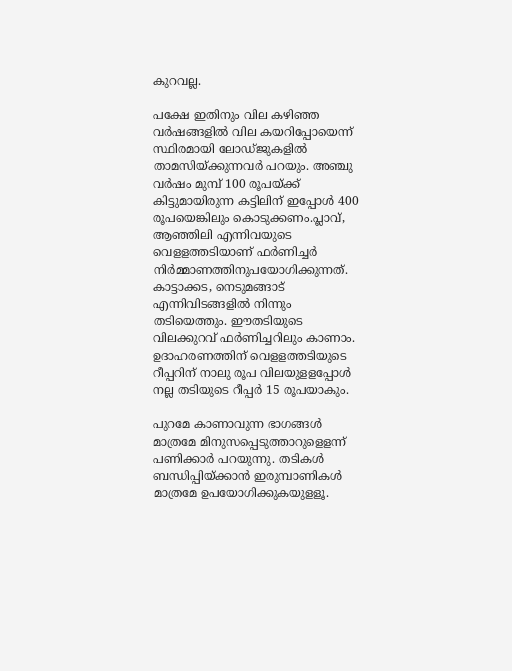കുറവല്ല.

പക്ഷേ ഇതിനും വില കഴിഞ്ഞ വര്‍ഷങ്ങളില്‍ വില കയറിപ്പോയെന്ന് സ്ഥിരമായി ലോഡ്ജുകളില്‍ താമസിയ്ക്കുന്നവര്‍ പറയും. അഞ്ചു വര്‍ഷം മുമ്പ് 100 രൂപയ്ക്ക് കിട്ടുമായിരുന്ന കട്ടിലിന് ഇപ്പോള്‍ 400 രൂപയെങ്കിലും കൊടുക്കണം.പ്ലാവ്, ആഞ്ഞിലി എന്നിവയുടെ വെളളത്തടിയാണ് ഫര്‍ണിച്ചര്‍ നിര്‍മ്മാണത്തിനുപയോഗിക്കുന്നത്. കാട്ടാക്കട, നെടുമങ്ങാട് എന്നിവിടങ്ങളില്‍ നിന്നും തടിയെത്തും. ഈതടിയുടെ വിലക്കുറവ് ഫര്‍ണിച്ചറിലും കാണാം. ഉദാഹരണത്തിന് വെളളത്തടിയുടെ റീപ്പറിന് നാലു രൂപ വിലയുളളപ്പോള്‍ നല്ല തടിയുടെ റീപ്പര്‍ 15 രൂപയാകും.

പുറമേ കാണാവുന്ന ഭാഗങ്ങള്‍ മാത്രമേ മിനുസപ്പെടുത്താറുളെളന്ന് പണിക്കാര്‍ പറയുന്നു. തടികള്‍ ബന്ധിപ്പിയ്ക്കാന്‍ ഇരുമ്പാണികള്‍ മാത്രമേ ഉപയോഗിക്കുകയുളളൂ.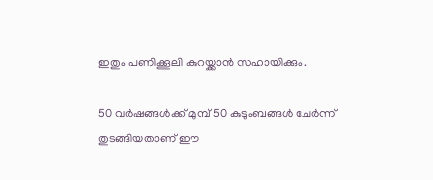ഇതും പണിക്കൂലി കുറയ്ക്കാന്‍ സഹായിക്കും.

50 വര്‍ഷങ്ങള്‍ക്ക് മുമ്പ് 50 കുടുംബങ്ങള്‍ ചേര്‍ന്ന് തുടങ്ങിയതാണ് ഈ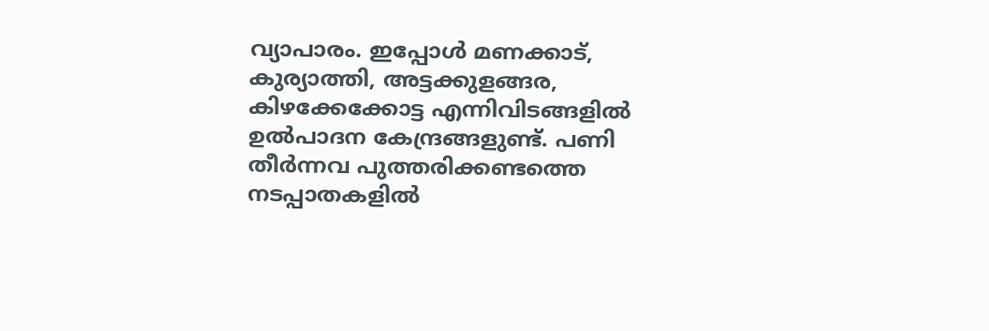വ്യാപാരം. ഇപ്പോള്‍ മണക്കാട്, കുര്യാത്തി, അട്ടക്കുളങ്ങര, കിഴക്കേക്കോട്ട എന്നിവിടങ്ങളില്‍ ഉല്‍പാദന കേന്ദ്രങ്ങളുണ്ട്. പണി തീര്‍ന്നവ പുത്തരിക്കണ്ടത്തെ നടപ്പാതകളില്‍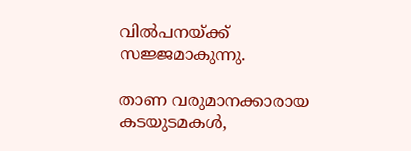വില്‍പനയ്ക്ക് സജ്ജമാകുന്നു.

താണ വരുമാനക്കാരായ കടയുടമകള്‍,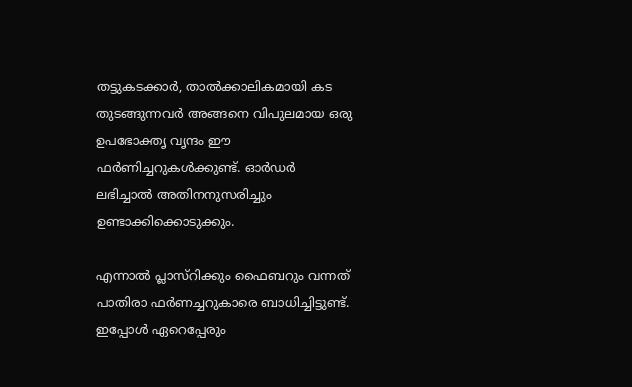തട്ടുകടക്കാര്‍, താല്‍ക്കാലികമായി കട തുടങ്ങുന്നവര്‍ അങ്ങനെ വിപുലമായ ഒരു ഉപഭോക്തൃ വൃന്ദം ഈ ഫര്‍ണിച്ചറുകള്‍ക്കുണ്ട്. ഓര്‍ഡര്‍ ലഭിച്ചാല്‍ അതിനനുസരിച്ചും ഉണ്ടാക്കിക്കൊടുക്കും.

എന്നാല്‍ പ്ലാസ്റിക്കും ഫൈബറും വന്നത് പാതിരാ ഫര്‍ണച്ചറുകാരെ ബാധിച്ചിട്ടുണ്ട്. ഇപ്പോള്‍ ഏറെപ്പേരും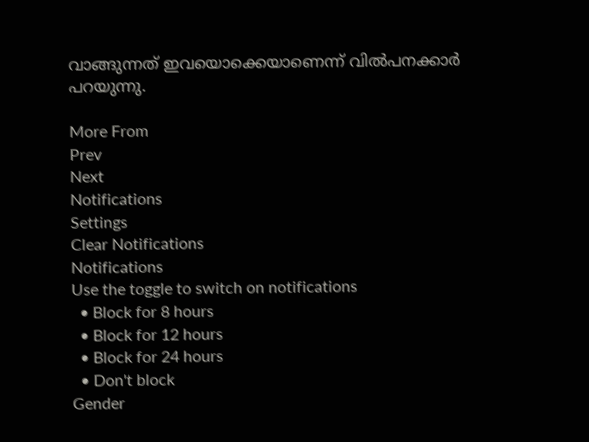വാങ്ങുന്നത് ഇവയൊക്കെയാണെന്ന് വില്‍പനക്കാര്‍ പറയുന്നു.

More From
Prev
Next
Notifications
Settings
Clear Notifications
Notifications
Use the toggle to switch on notifications
  • Block for 8 hours
  • Block for 12 hours
  • Block for 24 hours
  • Don't block
Gender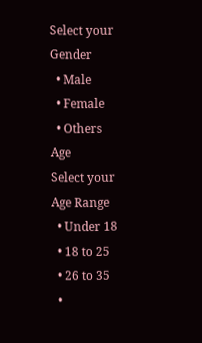Select your Gender
  • Male
  • Female
  • Others
Age
Select your Age Range
  • Under 18
  • 18 to 25
  • 26 to 35
  •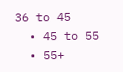36 to 45
  • 45 to 55
  • 55+